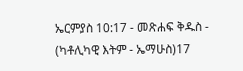ኤርምያስ 10:17 - መጽሐፍ ቅዱስ - (ካቶሊካዊ እትም - ኤማሁስ)17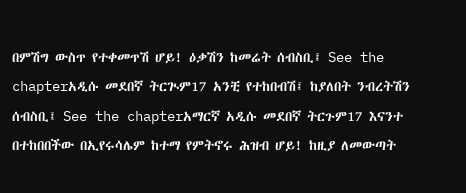በምሽግ ውስጥ የተቀመጥሽ ሆይ! ዕቃሽን ከመሬት ሰብስቢ፤ See the chapterአዲሱ መደበኛ ትርጒም17 አንቺ የተከበብሽ፤ ከያለበት ንብረትሽን ሰብስቢ፤ See the chapterአማርኛ አዲሱ መደበኛ ትርጉም17 እናንተ በተከበበችው በኢየሩሳሌም ከተማ የምትኖሩ ሕዝብ ሆይ! ከዚያ ለመውጣት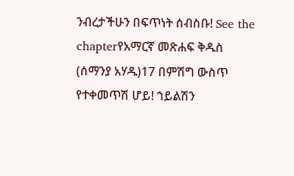ንብረታችሁን በፍጥነት ሰብስቡ! See the chapterየአማርኛ መጽሐፍ ቅዱስ (ሰማንያ አሃዱ)17 በምሽግ ውስጥ የተቀመጥሽ ሆይ! ኀይልሽን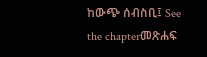ከውጭ ሰብስቢ፤ See the chapterመጽሐፍ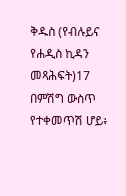ቅዱስ (የብሉይና የሐዲስ ኪዳን መጻሕፍት)17 በምሽግ ውስጥ የተቀመጥሽ ሆይ፥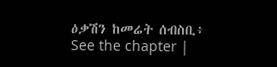ዕቃሽን ከመሬት ሰብስቢ፥ See the chapter |